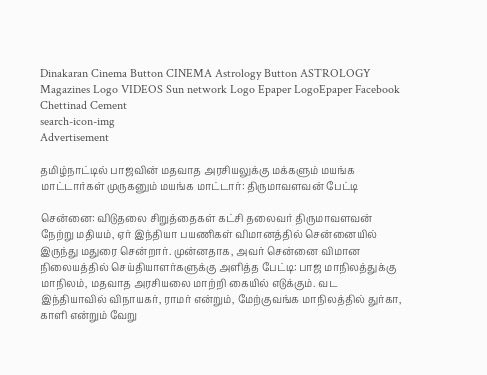Dinakaran Cinema Button CINEMA Astrology Button ASTROLOGY  Magazines Logo VIDEOS Sun network Logo Epaper LogoEpaper Facebook
Chettinad Cement
search-icon-img
Advertisement

தமிழ்நாட்டில் பாஜவின் மதவாத அரசியலுக்கு மக்களும் மயங்க மாட்டார்கள் முருகனும் மயங்க மாட்டார்: திருமாவளவன் பேட்டி

சென்னை: விடுதலை சிறுத்தைகள் கட்சி தலைவர் திருமாவளவன் நேற்று மதியம், ஏர் இந்தியா பயணிகள் விமானத்தில் சென்னையில் இருந்து மதுரை சென்றார். முன்னதாக, அவர் சென்னை விமான நிலையத்தில் செய்தியாளர்களுக்கு அளித்த பேட்டி: பாஜ மாநிலத்துக்கு மாநிலம், மதவாத அரசியலை மாற்றி கையில் எடுக்கும். வட இந்தியாவில் விநாயகர், ராமர் என்றும், மேற்குவங்க மாநிலத்தில் துர்கா, காளி என்றும் வேறு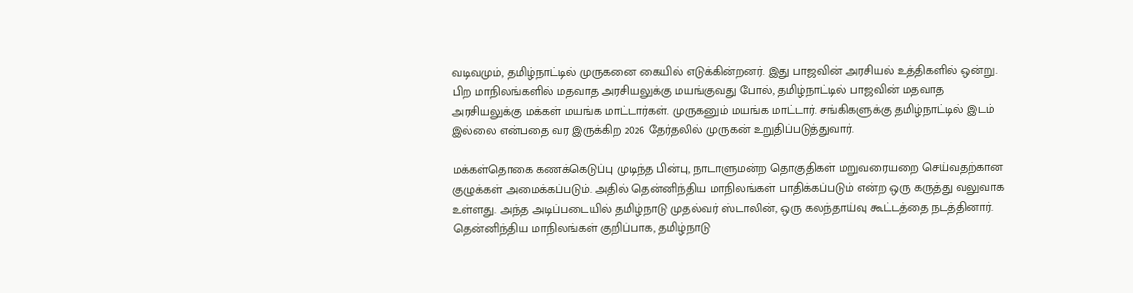வடிவமும், தமிழ்நாட்டில் முருகனை கையில் எடுக்கின்றனர். இது பாஜவின் அரசியல் உத்திகளில் ஒன்று. பிற மாநிலங்களில் மதவாத அரசியலுக்கு மயங்குவது போல், தமிழ்நாட்டில் பாஜவின் மதவாத அரசியலுக்கு மக்கள் மயங்க மாட்டார்கள். முருகனும் மயங்க மாட்டார். சங்கிகளுக்கு தமிழ்நாட்டில் இடம் இல்லை என்பதை வர இருக்கிற 2026 தேர்தலில் முருகன் உறுதிப்படுத்துவார்.

மக்கள்தொகை கணக்கெடுப்பு முடிந்த பின்பு, நாடாளுமன்ற தொகுதிகள் மறுவரையறை செய்வதற்கான குழுக்கள் அமைக்கப்படும். அதில் தென்னிந்திய மாநிலங்கள் பாதிக்கப்படும் என்ற ஒரு கருத்து வலுவாக உள்ளது. அந்த அடிப்படையில் தமிழ்நாடு முதல்வர் ஸ்டாலின், ஒரு கலந்தாய்வு கூட்டத்தை நடத்தினார். தென்னிந்திய மாநிலங்கள் குறிப்பாக, தமிழ்நாடு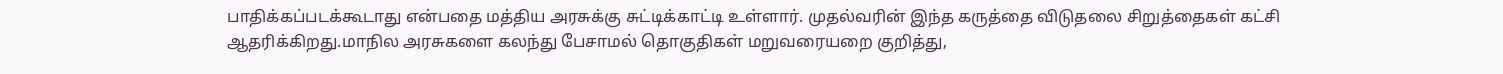பாதிக்கப்படக்கூடாது என்பதை மத்திய அரசுக்கு சுட்டிக்காட்டி உள்ளார். முதல்வரின் இந்த கருத்தை விடுதலை சிறுத்தைகள் கட்சி ஆதரிக்கிறது.மாநில அரசுகளை கலந்து பேசாமல் தொகுதிகள் மறுவரையறை குறித்து,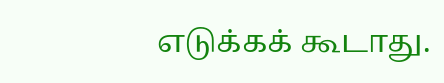எடுக்கக் கூடாது.